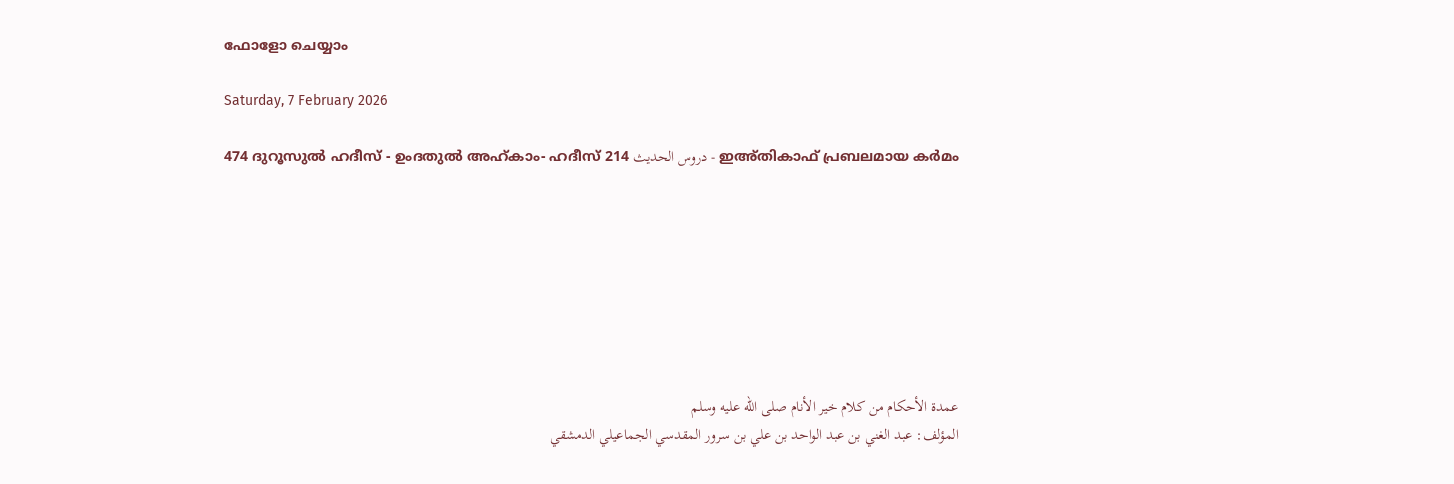ഫോളോ ചെയ്യാം

Saturday, 7 February 2026

474 ദുറൂസുല്‍ ഹദീസ് - ഉംദതുല്‍ അഹ്കാം- ഹദീസ് 214 دروس الحديث - ഇഅ്തികാഫ് പ്രബലമായ കര്‍മം








عمدة الأحكام من كلام خير الأنام صلى الله عليه وسلم
المؤلف: عبد الغني بن عبد الواحد بن علي بن سرور المقدسي الجماعيلي الدمشقي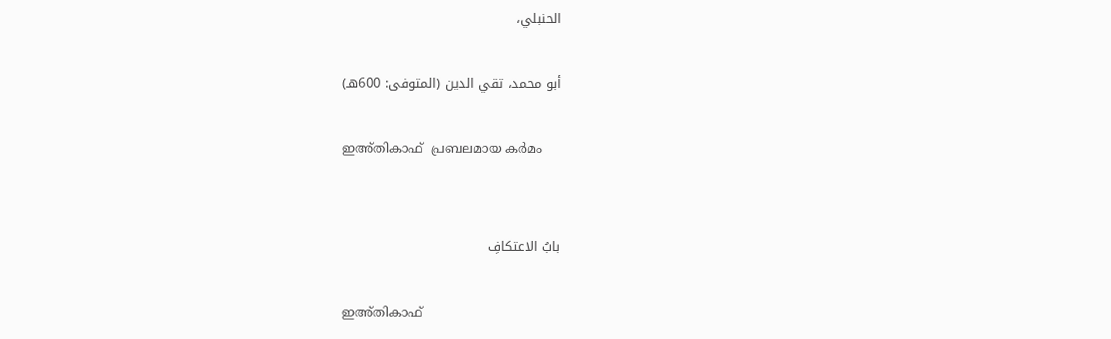الحنبلي،

أبو محمد، تقي الدين (المتوفى: 600هـ)

ഇഅ്തികാഫ്  പ്രബലമായ കര്‍മം


بابُ الاعتكافِ

ഇഅ്തികാഫ്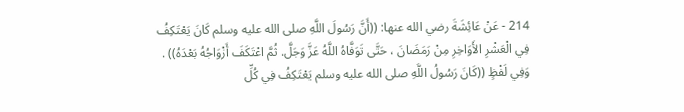214 - عَنْ عَائِشَةَ رضي الله عنها: ((أَنَّ رَسُولَ اللَّهِ صلى الله عليه وسلم كَانَ يَعْتَكِفُ فِي الْعَشْرِ الأَوَاخِرِ مِنْ رَمَضَانَ ، حَتَّى تَوَفَّاهُ اللَّهُ عَزَّ وَجَلَّ. ثُمَّ اعْتَكَفَ أَزْوَاجُهُ بَعْدَهُ)) .
وَفِي لَفْظٍ ((كَانَ رَسُولُ اللَّهِ صلى الله عليه وسلم يَعْتَكِفُ فِي كُلِّ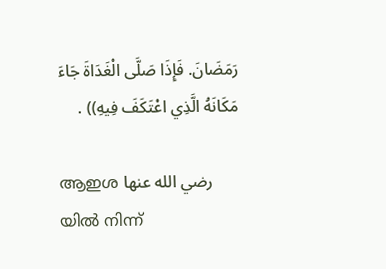رَمَضَانَ. فَإِذَا صَلَّى الْغَدَاةَ جَاءَ مَكَانَهُ الَّذِي اعْتَكَفَ فِيهِ)) .

ആഇശ رضي الله عنها യില്‍ നിന്ന്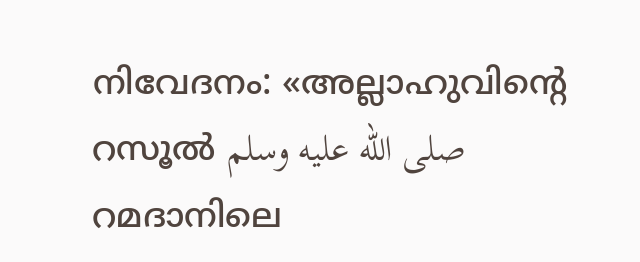നിവേദനം: «അല്ലാഹുവിന്‍റെ റസൂൽ صلى الله عليه وسلم റമദാനിലെ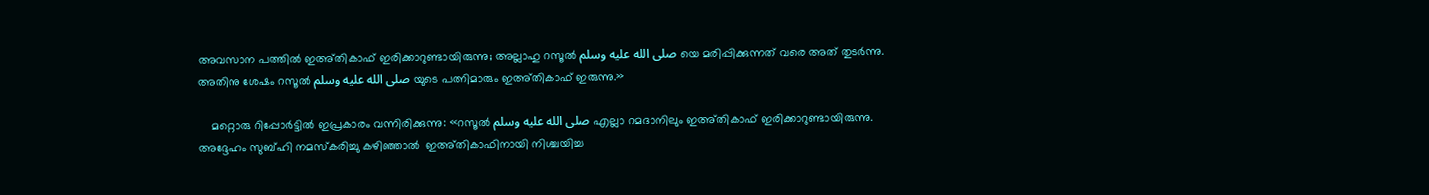അവസാന പത്തിൽ ഇഅ്തികാഫ് ഇരിക്കാറുണ്ടായിരുന്നു; അല്ലാഹു റസൂല്‍ صلى الله عليه وسلم യെ മരിപ്പിക്കുന്നത് വരെ അത് തുടർന്നു. അതിനു ശേഷം റസൂല്‍ صلى الله عليه وسلم യുടെ പത്നിമാരും ഇഅ്തികാഫ് ഇരുന്നു.»

    മറ്റൊരു റിപ്പോർട്ടിൽ ഇപ്രകാരം വന്നിരിക്കുന്നു: «റസൂൽ صلى الله عليه وسلم എല്ലാ റമദാനിലും ഇഅ്തികാഫ് ഇരിക്കാറുണ്ടായിരുന്നു. അദ്ദേഹം സുബ്ഹി നമസ്കരിച്ചു കഴിഞ്ഞാൽ  ഇഅ്തികാഫിനായി നിശ്ചയിച്ച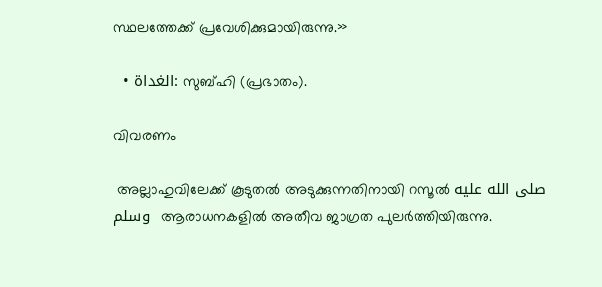സ്ഥലത്തേക്ക് പ്രവേശിക്കുമായിരുന്നു.»

  • الغداة: സുബ്ഹി (പ്രഭാതം).

വിവരണം

 അല്ലാഹുവിലേക്ക് കൂടുതൽ അടുക്കുന്നതിനായി റസൂൽ صلى الله عليه وسلم  ആരാധനകളിൽ അതീവ ജാഗ്രത പുലർത്തിയിരുന്നു.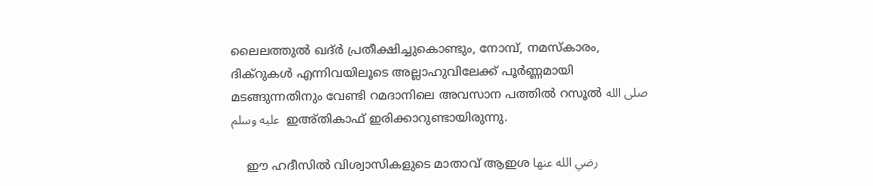ലൈലത്തുൽ ഖദ്ർ പ്രതീക്ഷിച്ചുകൊണ്ടും, നോമ്പ്, നമസ്കാരം, ദിക്റുകൾ എന്നിവയിലൂടെ അല്ലാഹുവിലേക്ക് പൂർണ്ണമായി മടങ്ങുന്നതിനും വേണ്ടി റമദാനിലെ അവസാന പത്തിൽ റസൂല്‍ صلى الله عليه وسلم  ഇഅ്തികാഫ് ഇരിക്കാറുണ്ടായിരുന്നു.

    ഈ ഹദീസിൽ വിശ്വാസികളുടെ മാതാവ് ആഇശ رضي الله عنها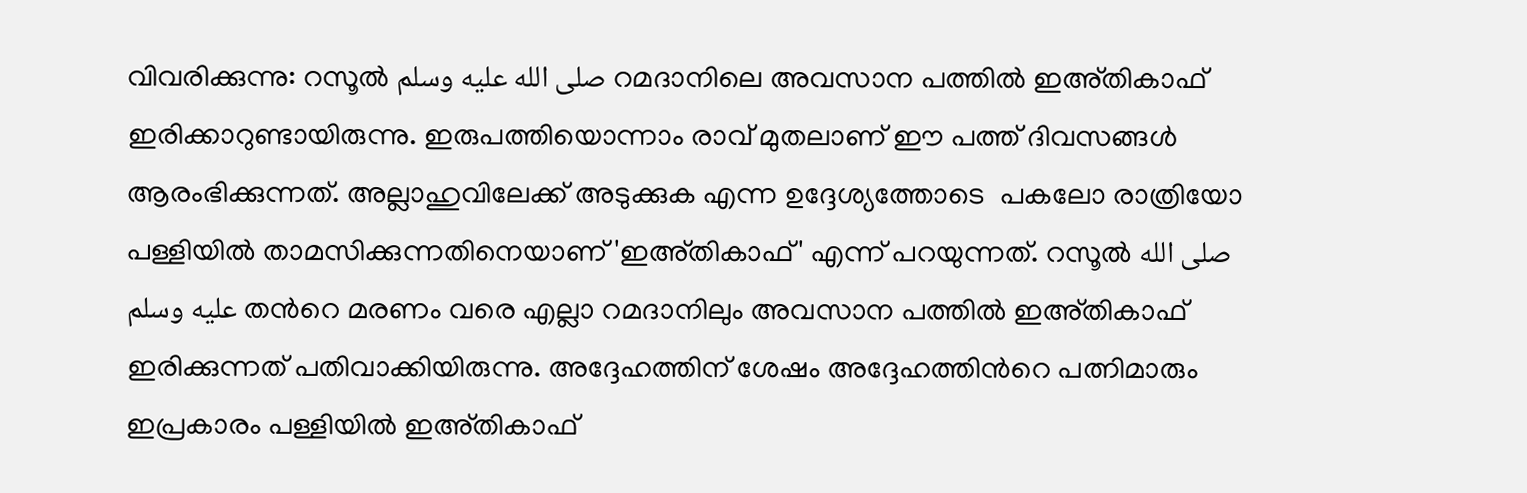വിവരിക്കുന്നു: റസൂല്‍ صلى الله عليه وسلم റമദാനിലെ അവസാന പത്തിൽ ഇഅ്തികാഫ് ഇരിക്കാറുണ്ടായിരുന്നു. ഇരുപത്തിയൊന്നാം രാവ് മുതലാണ് ഈ പത്ത് ദിവസങ്ങൾ ആരംഭിക്കുന്നത്. അല്ലാഹുവിലേക്ക് അടുക്കുക എന്ന ഉദ്ദേശ്യത്തോടെ  പകലോ രാത്രിയോ പള്ളിയിൽ താമസിക്കുന്നതിനെയാണ് 'ഇഅ്തികാഫ്' എന്ന് പറയുന്നത്. റസൂല്‍ صلى الله عليه وسلم തന്‍റെ മരണം വരെ എല്ലാ റമദാനിലും അവസാന പത്തിൽ ഇഅ്തികാഫ് ഇരിക്കുന്നത് പതിവാക്കിയിരുന്നു. അദ്ദേഹത്തിന് ശേഷം അദ്ദേഹത്തിന്‍റെ പത്നിമാരും ഇപ്രകാരം പള്ളിയിൽ ഇഅ്തികാഫ്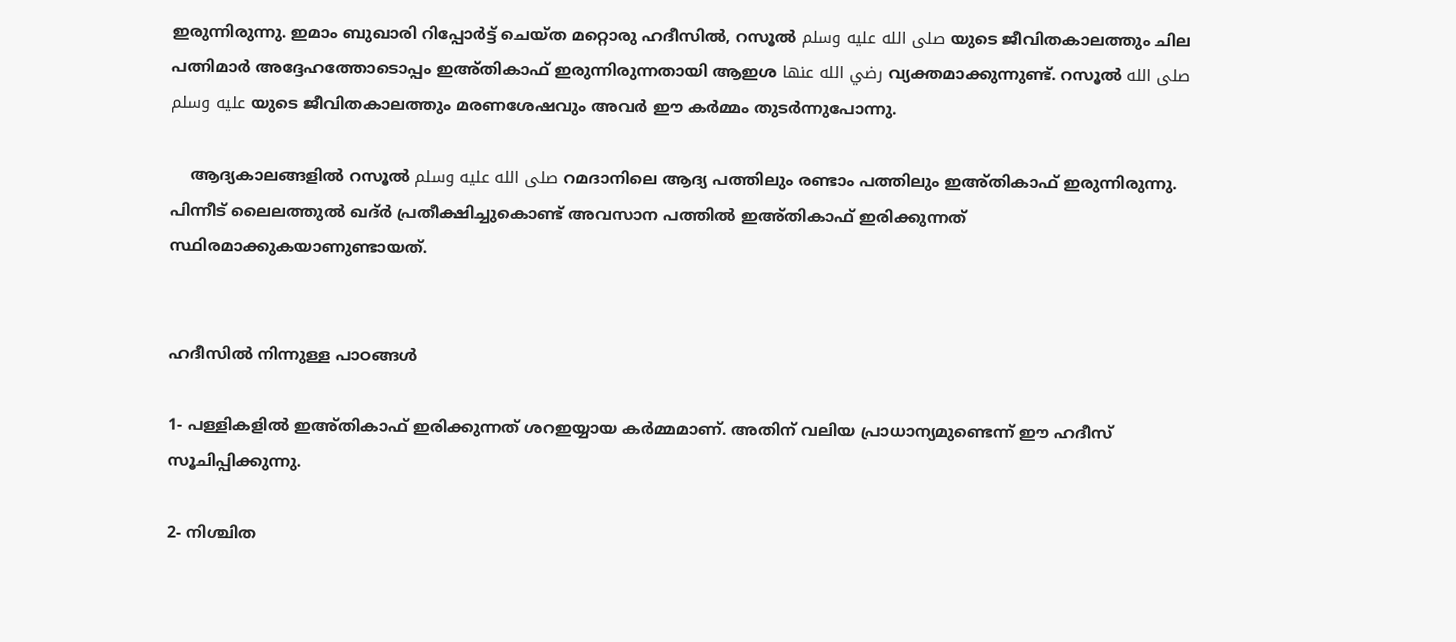ഇരുന്നിരുന്നു. ഇമാം ബുഖാരി റിപ്പോർട്ട് ചെയ്ത മറ്റൊരു ഹദീസിൽ, റസൂല്‍ صلى الله عليه وسلم യുടെ ജീവിതകാലത്തും ചില പത്നിമാർ അദ്ദേഹത്തോടൊപ്പം ഇഅ്തികാഫ് ഇരുന്നിരുന്നതായി ആഇശ رضي الله عنها വ്യക്തമാക്കുന്നുണ്ട്. റസൂല്‍ صلى الله عليه وسلم യുടെ ജീവിതകാലത്തും മരണശേഷവും അവർ ഈ കർമ്മം തുടർന്നുപോന്നു.

    ആദ്യകാലങ്ങളിൽ റസൂല്‍ صلى الله عليه وسلم റമദാനിലെ ആദ്യ പത്തിലും രണ്ടാം പത്തിലും ഇഅ്തികാഫ് ഇരുന്നിരുന്നു. പിന്നീട് ലൈലത്തുൽ ഖദ്ർ പ്രതീക്ഷിച്ചുകൊണ്ട് അവസാന പത്തിൽ ഇഅ്തികാഫ് ഇരിക്കുന്നത് സ്ഥിരമാക്കുകയാണുണ്ടായത്.


ഹദീസില്‍ നിന്നുള്ള പാഠങ്ങള്‍

1- പള്ളികളിൽ ഇഅ്തികാഫ് ഇരിക്കുന്നത് ശറഇയ്യായ കർമ്മമാണ്. അതിന് വലിയ പ്രാധാന്യമുണ്ടെന്ന് ഈ ഹദീസ് സൂചിപ്പിക്കുന്നു.

2- നിശ്ചിത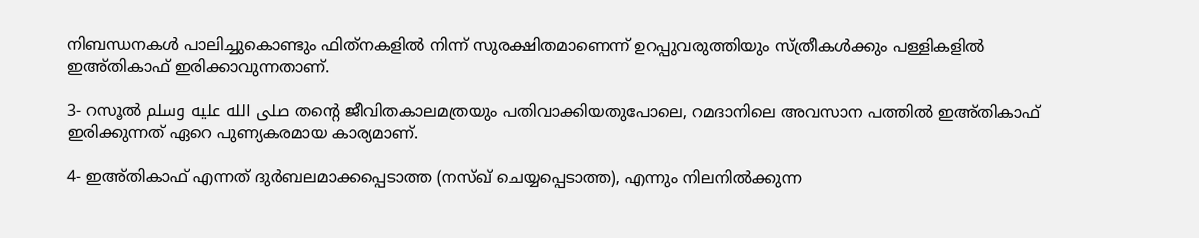നിബന്ധനകൾ പാലിച്ചുകൊണ്ടും ഫിത്‌നകളിൽ നിന്ന് സുരക്ഷിതമാണെന്ന് ഉറപ്പുവരുത്തിയും സ്ത്രീകൾക്കും പള്ളികളിൽ ഇഅ്തികാഫ് ഇരിക്കാവുന്നതാണ്.

3- റസൂല്‍ صلى الله عليه وسلم തന്‍റെ ജീവിതകാലമത്രയും പതിവാക്കിയതുപോലെ, റമദാനിലെ അവസാന പത്തിൽ ഇഅ്തികാഫ് ഇരിക്കുന്നത് ഏറെ പുണ്യകരമായ കാര്യമാണ്.

4- ഇഅ്തികാഫ് എന്നത് ദുർബലമാക്കപ്പെടാത്ത (നസ്ഖ് ചെയ്യപ്പെടാത്ത), എന്നും നിലനിൽക്കുന്ന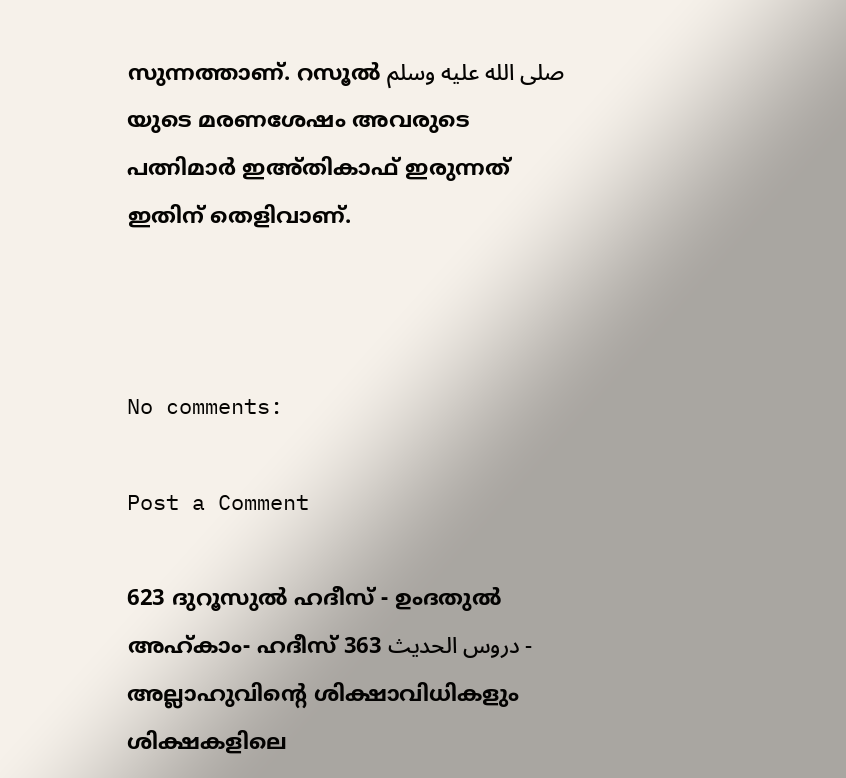സുന്നത്താണ്. റസൂല്‍ صلى الله عليه وسلم യുടെ മരണശേഷം അവരുടെ പത്നിമാർ ഇഅ്തികാഫ് ഇരുന്നത് ഇതിന് തെളിവാണ്.



No comments:

Post a Comment

623 ദുറൂസുല്‍ ഹദീസ് - ഉംദതുല്‍ അഹ്കാം- ഹദീസ് 363 دروس الحديث - അല്ലാഹുവിന്‍റെ ശിക്ഷാവിധികളും ശിക്ഷകളിലെ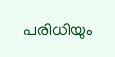പരിധിയും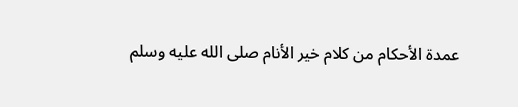عمدة الأحكام من كلام خير الأنام صلى الله عليه وسلم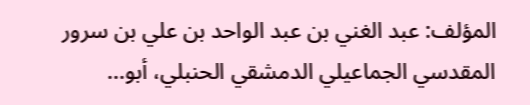المؤلف: عبد الغني بن عبد الواحد بن علي بن سرور المقدسي الجماعيلي الدمشقي الحنبلي، أبو...